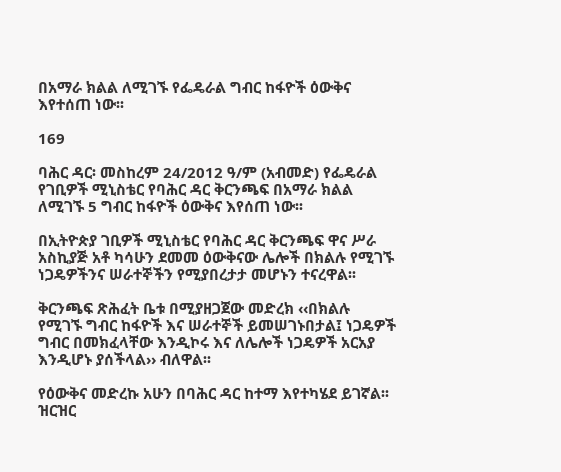በአማራ ክልል ለሚገኙ የፌዴራል ግብር ከፋዮች ዕውቅና እየተሰጠ ነው፡፡

169

ባሕር ዳር፡ መስከረም 24/2012 ዓ/ም (አብመድ) የፌዴራል የገቢዎች ሚኒስቴር የባሕር ዳር ቅርንጫፍ በአማራ ክልል ለሚገኙ 5 ግብር ከፋዮች ዕውቅና እየሰጠ ነው፡፡

በኢትዮጵያ ገቢዎች ሚኒስቴር የባሕር ዳር ቅርንጫፍ ዋና ሥራ አስኪያጅ አቶ ካሳሁን ደመመ ዕውቅናው ሌሎች በክልሉ የሚገኙ ነጋዴዎችንና ሠራተኞችን የሚያበረታታ መሆኑን ተናረዋል፡፡

ቅርንጫፍ ጽሕፈት ቤቱ በሚያዘጋጀው መድረክ ‹‹በክልሉ የሚገኙ ግብር ከፋዮች እና ሠራተኞች ይመሠገኑበታል፤ ነጋዴዎች ግብር በመክፈላቸው እንዲኮሩ እና ለሌሎች ነጋዴዎች አርአያ እንዲሆኑ ያሰችላል›› ብለዋል፡፡

የዕውቅና መድረኩ አሁን በባሕር ዳር ከተማ እየተካሄደ ይገኛል፡፡ ዝርዝር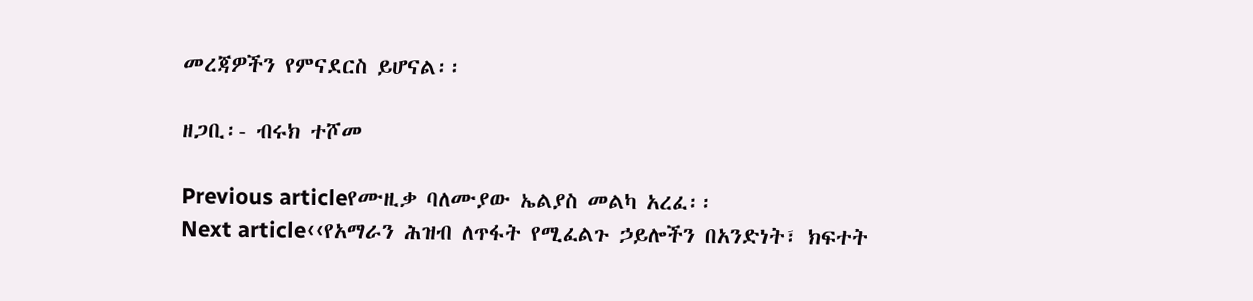መረጃዎችን የምናደርስ ይሆናል፡፡

ዘጋቢ፡- ብሩክ ተሾመ

Previous articleየሙዚቃ ባለሙያው ኤልያስ መልካ አረፈ፡፡
Next article‹‹የአማራን ሕዝብ ለጥፋት የሚፈልጉ ኃይሎችን በአንድነት፣ ክፍተት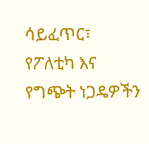ሳይፈጥር፣ የፖለቲካ እና የግጭት ነጋዴዎችን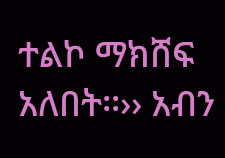ተልኮ ማክሸፍ አለበት፡፡›› አብን